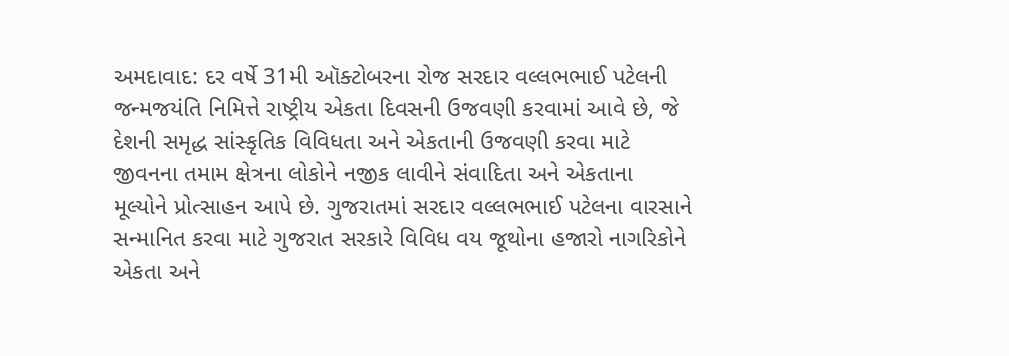અમદાવાદ: દર વર્ષે 31મી ઑક્ટોબરના રોજ સરદાર વલ્લભભાઈ પટેલની જન્મજયંતિ નિમિત્તે રાષ્ટ્રીય એકતા દિવસની ઉજવણી કરવામાં આવે છે, જે દેશની સમૃદ્ધ સાંસ્કૃતિક વિવિધતા અને એકતાની ઉજવણી કરવા માટે જીવનના તમામ ક્ષેત્રના લોકોને નજીક લાવીને સંવાદિતા અને એકતાના મૂલ્યોને પ્રોત્સાહન આપે છે. ગુજરાતમાં સરદાર વલ્લભભાઈ પટેલના વારસાને સન્માનિત કરવા માટે ગુજરાત સરકારે વિવિધ વય જૂથોના હજારો નાગરિકોને એકતા અને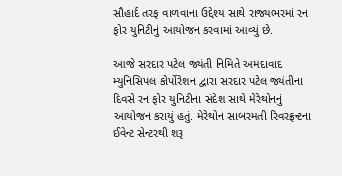સૌહાર્દ તરફ વાળવાના ઉદ્દેશ્ય સાથે રાજ્યભરમાં રન ફોર યુનિટીનું આયોજન કરવામાં આવ્યું છે.

આજે સરદાર પટેલ જ્યંતી નિમિતે અમદાવાદ મ્યુનિસિપલ કોર્પોરેશન દ્વારા સરદાર પટેલ જ્યંતીના દિવસે રન ફોર યુનિટીના સંદેશ સાથે મેરેથોનનું આયોજન કરાયું હતું. મેરેથોન સાબરમતી રિવરફ્રન્ટના ઈવેન્ટ સેન્ટરથી શરૂ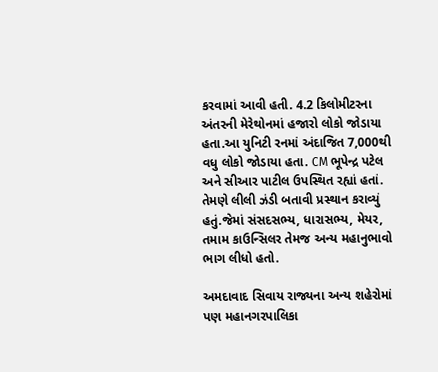કરવામાં આવી હતી. 4.2 કિલોમીટરના અંતરની મેરેથોનમાં હજારો લોકો જોડાયા હતા.આ યુનિટી રનમાં અંદાજિત 7,000થી વધુ લોકો જોડાયા હતા. CM ભૂપેન્દ્ર પટેલ અને સીઆર પાટીલ ઉપસ્થિત રહ્યાં હતાં. તેમણે લીલી ઝંડી બતાવી પ્રસ્થાન કરાવ્યું હતું.જેમાં સંસદસભ્ય, ધારાસભ્ય, મેયર, તમામ કાઉન્સિલર તેમજ અન્ય મહાનુભાવો ભાગ લીધો હતો.

અમદાવાદ સિવાય રાજ્યના અન્ય શહેરોમાં પણ મહાનગરપાલિકા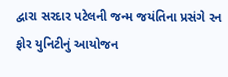દ્વારા સરદાર પટેલની જન્મ જયંતિના પ્રસંગે રન ફોર યુનિટીનું આયોજન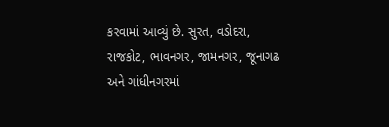કરવામાં આવ્યું છે. સુરત, વડોદરા, રાજકોટ, ભાવનગર, જામનગર, જૂનાગઢ અને ગાંધીનગરમાં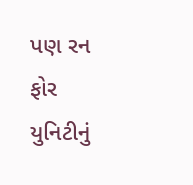પણ રન ફોર યુનિટીનું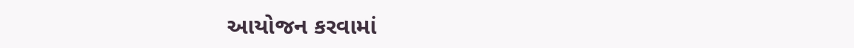આયોજન કરવામાં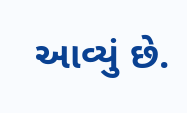આવ્યું છે.